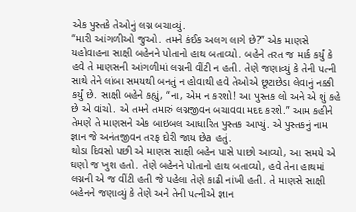એક પુસ્તકે તેઓનું લગ્ન બચાવ્યું.
“મારી આંગળીઓ જુઓ. તમને કંઈક અલગ લાગે છે?” એક માણસે યહોવાહના સાક્ષી બહેનને પોતાનો હાથ બતાવ્યો. બહેને તરત જ માર્ક કર્યું કે હવે તે માણસની આંગળીમાં લગ્નની વીંટી ન હતી. તેણે જણાવ્યું કે તેની પત્ની સાથે તેને લાંબા સમયથી બનતું ન હોવાથી હવે તેઓએ છૂટાછેડા લેવાનું નક્કી કર્યું છે. સાક્ષી બહેને કહ્યું, “ના, એમ ન કરશો! આ પુસ્તક લો અને એ શું કહે છે એ વાંચો. એ તમને તમારું લગ્નજીવન બચાવવા મદદ કરશે.” આમ કહીને તેમણે તે માણસને એક બાઇબલ આધારિત પુસ્તક આપ્યું. એ પુસ્તકનું નામ જ્ઞાન જે અનંતજીવન તરફ દોરી જાય છેa હતું.
થોડા દિવસો પછી એ માણસ સાક્ષી બહેન પાસે પાછો આવ્યો, આ સમયે એ ઘણો જ ખુશ હતો. તેણે બહેનને પોતાનો હાથ બતાવ્યો, હવે તેના હાથમાં લગ્નની એ જ વીંટી હતી જે પહેલા તેણે કાઢી નાંખી હતી. તે માણસે સાક્ષી બહેનને જણાવ્યું કે તેણે અને તેની પત્નીએ જ્ઞાન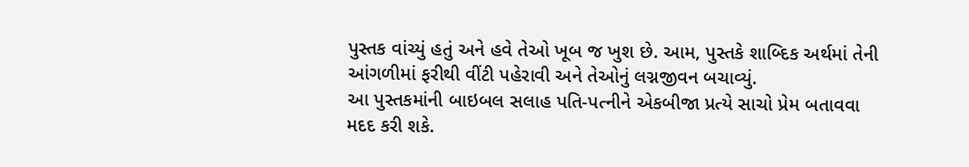પુસ્તક વાંચ્યું હતું અને હવે તેઓ ખૂબ જ ખુશ છે. આમ, પુસ્તકે શાબ્દિક અર્થમાં તેની આંગળીમાં ફરીથી વીંટી પહેરાવી અને તેઓનું લગ્નજીવન બચાવ્યું.
આ પુસ્તકમાંની બાઇબલ સલાહ પતિ-પત્નીને એકબીજા પ્રત્યે સાચો પ્રેમ બતાવવા મદદ કરી શકે.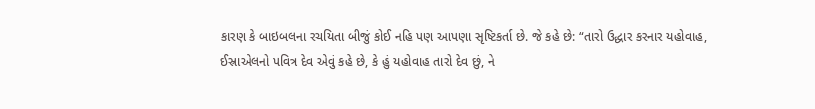કારણ કે બાઇબલના રચયિતા બીજું કોઈ નહિ પણ આપણા સૃષ્ટિકર્તા છે. જે કહે છે: “તારો ઉદ્ધાર કરનાર યહોવાહ, ઈસ્રાએલનો પવિત્ર દેવ એવું કહે છે, કે હું યહોવાહ તારો દેવ છું, ને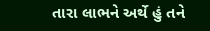તારા લાભને અર્થે હું તને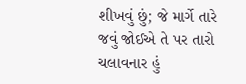શીખવું છું; જે માર્ગે તારે જવું જોઈએ તે પર તારો ચલાવનાર હું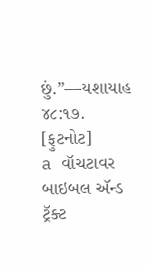છું.”—યશાયાહ ૪૮:૧૭.
[ફુટનોટ]
a વૉચટાવર બાઇબલ ઍન્ડ ટ્રૅક્ટ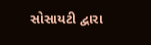સોસાયટી દ્વારા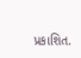પ્રકાશિત.